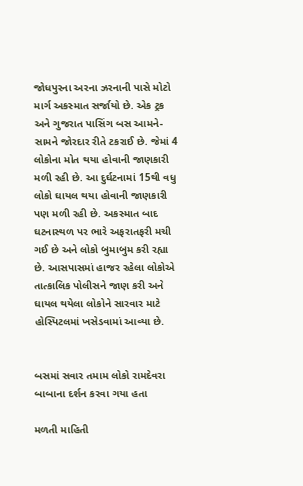જોધપુરના અરના ઝરનાની પાસે મોટો માર્ગ અકસ્માત સર્જાયો છે. એક ટ્રક અને ગુજરાત પાસિંગ બસ આમને-સામને જોરદાર રીતે ટકરાઈ છે. જેમાં 4 લોકોના મોત થયા હોવાની જાણકારી મળી રહી છે. આ દુર્ઘટનામાં 15થી વધુ લોકો ઘાયલ થયા હોવાની જાણકારી પણ મળી રહી છે. અકસ્માત બાદ ઘટનાસ્થળ પર ભારે અફરાતફરી મચી ગઈ છે અને લોકો બુમાબુમ કરી રહ્યા છે. આસપાસમાં હાજર રહેલા લોકોએ તાત્કાલિક પોલીસને જાણ કરી અને ઘાયલ થયેલા લોકોને સારવાર માટે હોસ્પિટલમાં ખસેડવામાં આવ્યા છે.


બસમાં સવાર તમામ લોકો રામદેવરા બાબાના દર્શન કરવા ગયા હતા

મળતી માહિતી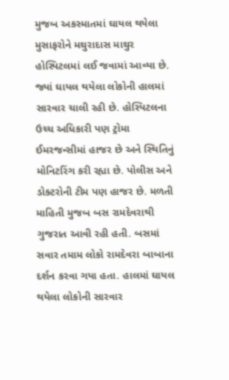મુજબ અકસ્માતમાં ઘાયલ થયેલા મુસાફરોને મથુરાદાસ માથુર હોસ્પિટલમાં લઈ જવામાં આવ્યા છે. જ્યાં ઘાયલ થયેલા લોકોની હાલમાં સારવાર ચાલી રહી છે. હોસ્પિટલના ઉચ્ચ અધિકારી પણ ટ્રોમા ઈમરજન્સીમાં હાજર છે અને સ્થિતિનું મોનિટરિંગ કરી રહ્યા છે. પોલીસ અને ડોક્ટરોની ટીમ પણ હાજર છે. મળતી માહિતી મુજબ બસ રામદેવરાથી ગુજરાત આવી રહી હતી. બસમાં સવાર તમામ લોકો રામદેવરા બાબાના દર્શન કરવા ગયા હતા. હાલમાં ઘાયલ થયેલા લોકોની સારવાર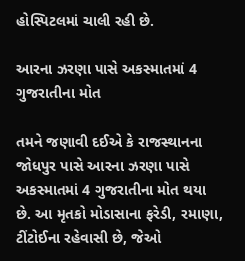હોસ્પિટલમાં ચાલી રહી છે.

આરના ઝરણા પાસે અકસ્માતમાં 4 ગુજરાતીના મોત

તમને જણાવી દઈએ કે રાજસ્થાનના જોધપુર પાસે આરના ઝરણા પાસે અકસ્માતમાં 4 ગુજરાતીના મોત થયા છે. આ મૃતકો મોડાસાના ફરેડી, રમાણા, ટીંટોઈના રહેવાસી છે, જેઓ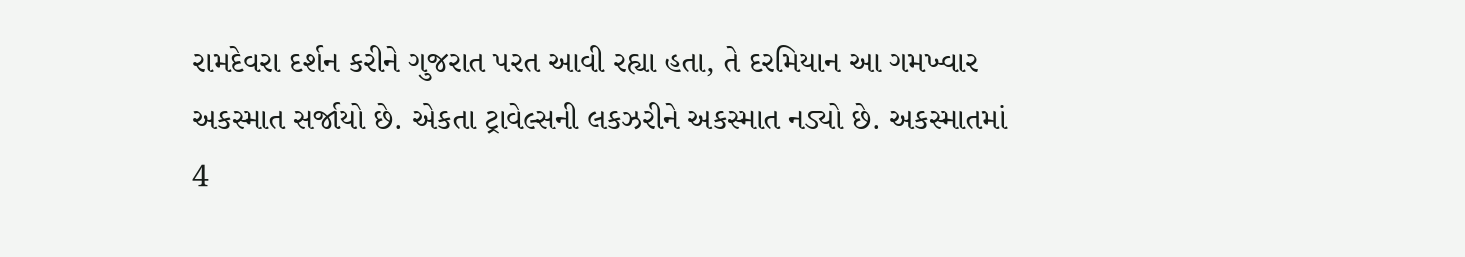રામદેવરા દર્શન કરીને ગુજરાત પરત આવી રહ્યા હતા, તે દરમિયાન આ ગમખ્વાર અકસ્માત સર્જાયો છે. એકતા ટ્રાવેલ્સની લકઝરીને અકસ્માત નડ્યો છે. અકસ્માતમાં 4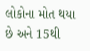લોકોના મોત થયા છે અને 15થી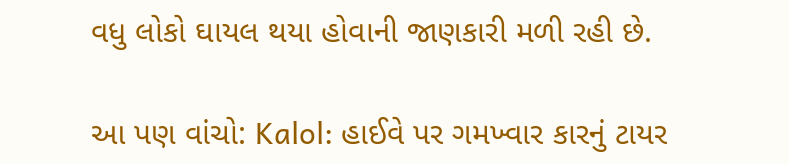વધુ લોકો ઘાયલ થયા હોવાની જાણકારી મળી રહી છે.

આ પણ વાંચો: Kalol: હાઈવે પર ગમખ્વાર કારનું ટાયર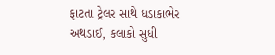ફાટતા ટ્રેલર સાથે ધડાકાભેર અથડાઈ, કલાકો સુધી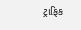ટ્રાફિક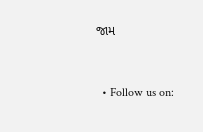જામ


  • Follow us on: